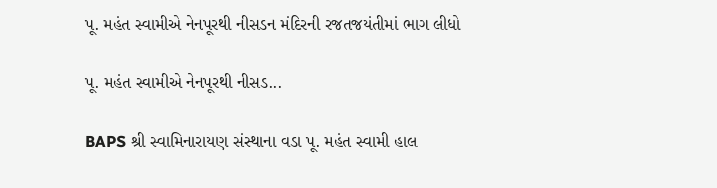પૂ. મહંત સ્વામીએ નેનપૂરથી નીસડન મંદિરની રજતજયંતીમાં ભાગ લીધો

પૂ. મહંત સ્વામીએ નેનપૂરથી નીસડ...

BAPS શ્રી સ્વામિનારાયણ સંસ્થાના વડા પૂ. મહંત સ્વામી હાલ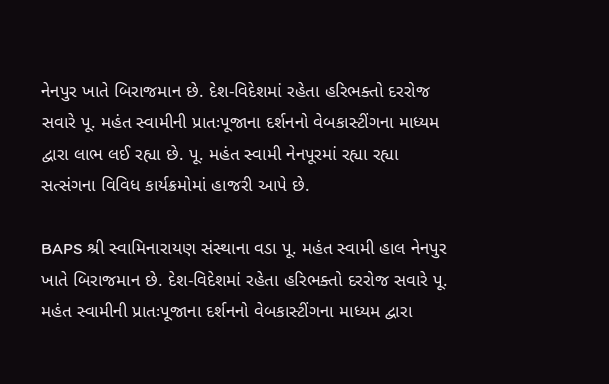નેનપુર ખાતે બિરાજમાન છે. દેશ-વિદેશમાં રહેતા હરિભક્તો દરરોજ સવારે પૂ. મહંત સ્વામીની પ્રાતઃપૂજાના દર્શનનો વેબકાસ્ટીંગના માધ્યમ દ્વારા લાભ લઈ રહ્યા છે. પૂ. મહંત સ્વામી નેનપૂરમાં રહ્યા રહ્યા સત્સંગના વિવિધ કાર્યક્રમોમાં હાજરી આપે છે.

BAPS શ્રી સ્વામિનારાયણ સંસ્થાના વડા પૂ. મહંત સ્વામી હાલ નેનપુર ખાતે બિરાજમાન છે. દેશ-વિદેશમાં રહેતા હરિભક્તો દરરોજ સવારે પૂ. મહંત સ્વામીની પ્રાતઃપૂજાના દર્શનનો વેબકાસ્ટીંગના માધ્યમ દ્વારા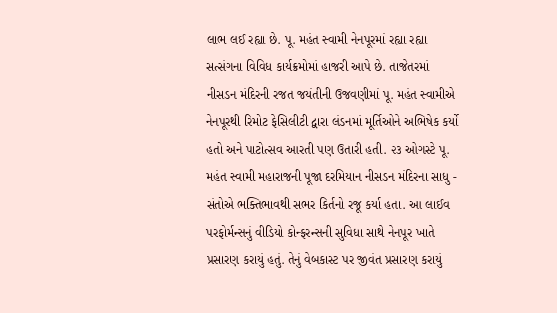લાભ લઈ રહ્યા છે. પૂ. મહંત સ્વામી નેનપૂરમાં રહ્યા રહ્યા સત્સંગના વિવિધ કાર્યક્રમોમાં હાજરી આપે છે. તાજેતરમાં નીસડન મંદિરની રજત જયંતીની ઉજવણીમાં પૂ. મહંત સ્વામીએ નેનપૂરથી રિમોટ ફેસિલીટી દ્વારા લંડનમાં મૂર્તિઓને અભિષેક કર્યો હતો અને પાટોત્સવ આરતી પણ ઉતારી હતી. ૨૩ ઓગસ્ટે પૂ. મહંત સ્વામી મહારાજની પૂજા દરમિયાન નીસડન મંદિરના સાધુ - સંતોએ ભક્તિભાવથી સભર કિર્તનો રજૂ કર્યા હતા. આ લાઈવ પરફોર્મન્સનું વીડિયો કોન્ફરન્સની સુવિધા સાથે નેનપૂર ખાતે પ્રસારણ કરાયું હતું. તેનું વેબકાસ્ટ પર જીવંત પ્રસારણ કરાયું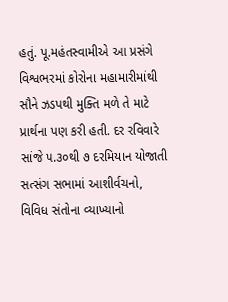હતું. પૂ.મહંતસ્વામીએ આ પ્રસંગે વિશ્વભરમાં કોરોના મહામારીમાંથી સૌને ઝડપથી મુક્તિ મળે તે માટે પ્રાર્થના પણ કરી હતી. દર રવિવારે સાંજે ૫.૩૦થી ૭ દરમિયાન યોજાતી સત્સંગ સભામાં આશીર્વચનો, વિવિધ સંતોના વ્યાખ્યાનો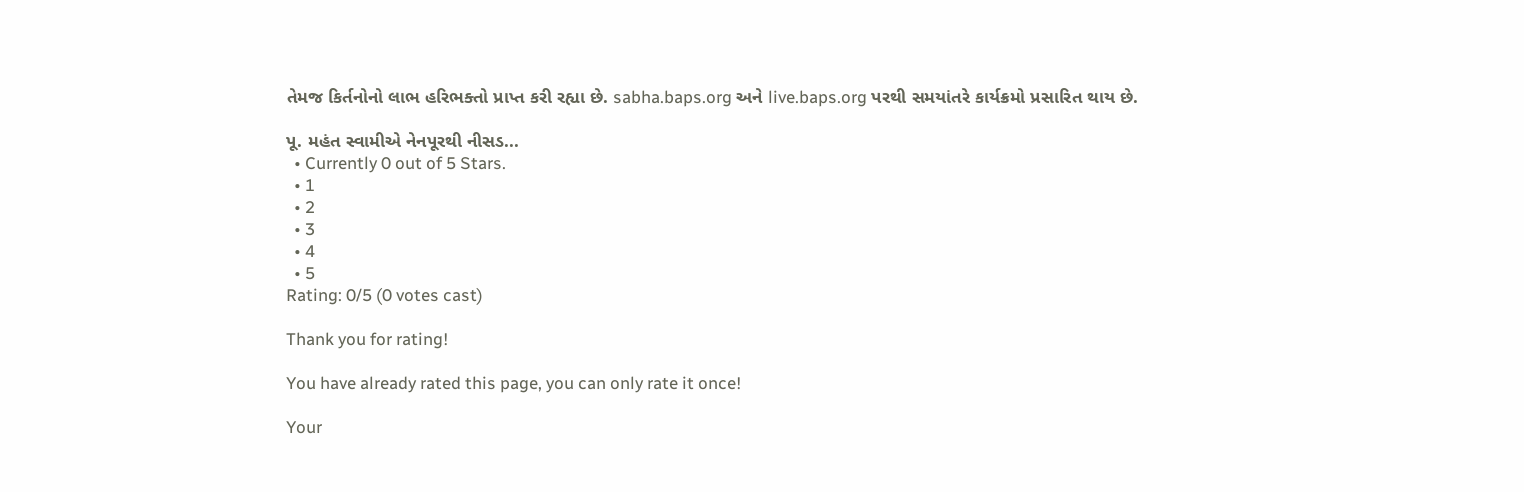તેમજ કિર્તનોનો લાભ હરિભક્તો પ્રાપ્ત કરી રહ્યા છે. sabha.baps.org અને live.baps.org પરથી સમયાંતરે કાર્યક્રમો પ્રસારિત થાય છે.

પૂ. મહંત સ્વામીએ નેનપૂરથી નીસડ...
  • Currently 0 out of 5 Stars.
  • 1
  • 2
  • 3
  • 4
  • 5
Rating: 0/5 (0 votes cast)

Thank you for rating!

You have already rated this page, you can only rate it once!

Your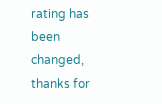rating has been changed, thanks for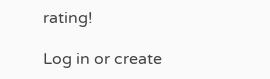rating!

Log in or create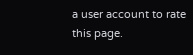a user account to rate this page.